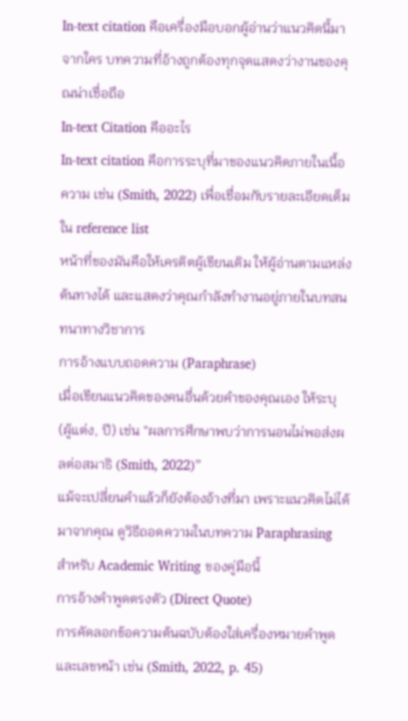In-text citation คือเครื่องมือบอกผู้อ่านว่าแนวคิดนี้มาจากใคร บทความที่อ้างถูกต้องทุกจุดแสดงว่างานของคุณน่าเชื่อถือ
In-text Citation คืออะไร
In-text citation คือการระบุที่มาของแนวคิดภายในเนื้อความ เช่น (Smith, 2022) เพื่อเชื่อมกับรายละเอียดเต็มใน reference list
หน้าที่ของมันคือให้เครดิตผู้เขียนเดิม ให้ผู้อ่านตามแหล่งต้นทางได้ และแสดงว่าคุณกำลังทำงานอยู่ภายในบทสนทนาทางวิชาการ
การอ้างแบบถอดความ (Paraphrase)
เมื่อเขียนแนวคิดของคนอื่นด้วยคำของคุณเอง ให้ระบุ (ผู้แต่ง, ปี) เช่น “ผลการศึกษาพบว่าการนอนไม่พอส่งผลต่อสมาธิ (Smith, 2022)”
แม้จะเปลี่ยนคำแล้วก็ยังต้องอ้างที่มา เพราะแนวคิดไม่ได้มาจากคุณ ดูวิธีถอดความในบทความ Paraphrasing สำหรับ Academic Writing ของคู่มือนี้
การอ้างคำพูดตรงตัว (Direct Quote)
การคัดลอกข้อความต้นฉบับต้องใส่เครื่องหมายคำพูดและเลขหน้า เช่น (Smith, 2022, p. 45)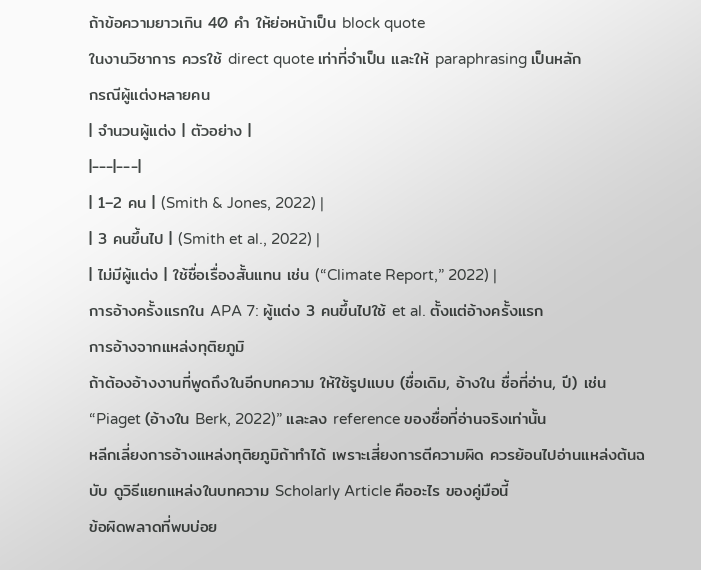ถ้าข้อความยาวเกิน 40 คำ ให้ย่อหน้าเป็น block quote
ในงานวิชาการ ควรใช้ direct quote เท่าที่จำเป็น และให้ paraphrasing เป็นหลัก
กรณีผู้แต่งหลายคน
| จำนวนผู้แต่ง | ตัวอย่าง |
|---|---|
| 1–2 คน | (Smith & Jones, 2022) |
| 3 คนขึ้นไป | (Smith et al., 2022) |
| ไม่มีผู้แต่ง | ใช้ชื่อเรื่องสั้นแทน เช่น (“Climate Report,” 2022) |
การอ้างครั้งแรกใน APA 7: ผู้แต่ง 3 คนขึ้นไปใช้ et al. ตั้งแต่อ้างครั้งแรก
การอ้างจากแหล่งทุติยภูมิ
ถ้าต้องอ้างงานที่พูดถึงในอีกบทความ ให้ใช้รูปแบบ (ชื่อเดิม, อ้างใน ชื่อที่อ่าน, ปี) เช่น “Piaget (อ้างใน Berk, 2022)” และลง reference ของชื่อที่อ่านจริงเท่านั้น
หลีกเลี่ยงการอ้างแหล่งทุติยภูมิถ้าทำได้ เพราะเสี่ยงการตีความผิด ควรย้อนไปอ่านแหล่งต้นฉบับ ดูวิธีแยกแหล่งในบทความ Scholarly Article คืออะไร ของคู่มือนี้
ข้อผิดพลาดที่พบบ่อย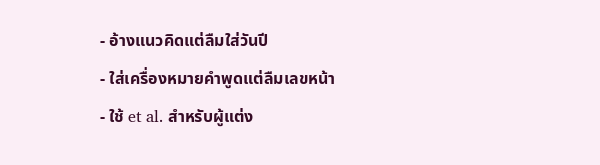- อ้างแนวคิดแต่ลืมใส่วันปี
- ใส่เครื่องหมายคำพูดแต่ลืมเลขหน้า
- ใช้ et al. สำหรับผู้แต่ง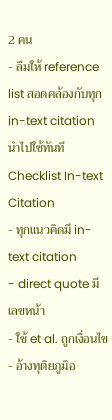2 คน
- ลืมให้ reference list สอดคล้องกับทุก in-text citation
นำไปใช้ทันที
Checklist In-text Citation
- ทุกแนวคิดมี in-text citation
- direct quote มีเลขหน้า
- ใช้ et al. ถูกเงื่อนไข
- อ้างทุติยภูมิอ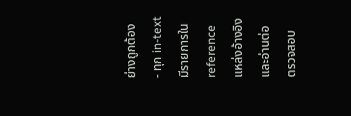ย่างถูกต้อง
- ทุก in-text มีรายการใน reference
แหล่งอ้างอิงและอ่านต่อ
ตรวจสอบ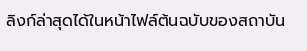ลิงก์ล่าสุดได้ในหน้าไฟล์ต้นฉบับของสถาบัน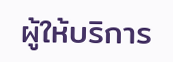ผู้ให้บริการ